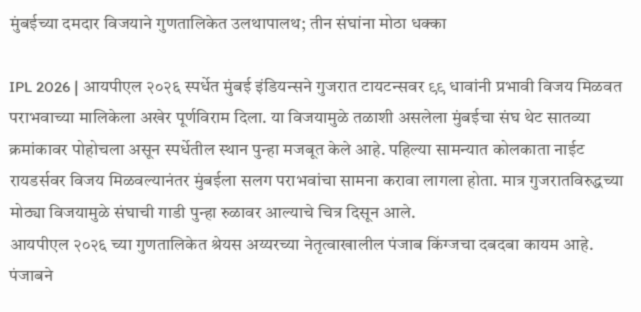मुंबईच्या दमदार विजयाने गुणतालिकेत उलथापालथ; तीन संघांना मोठा धक्का

IPL 2026 | आयपीएल २०२६ स्पर्धेत मुंबई इंडियन्सने गुजरात टायटन्सवर ९९ धावांनी प्रभावी विजय मिळवत पराभवाच्या मालिकेला अखेर पूर्णविराम दिला. या विजयामुळे तळाशी असलेला मुंबईचा संघ थेट सातव्या क्रमांकावर पोहोचला असून स्पर्धेतील स्थान पुन्हा मजबूत केले आहे. पहिल्या सामन्यात कोलकाता नाईट रायडर्सवर विजय मिळवल्यानंतर मुंबईला सलग पराभवांचा सामना करावा लागला होता. मात्र गुजरातविरुद्धच्या मोठ्या विजयामुळे संघाची गाडी पुन्हा रुळावर आल्याचे चित्र दिसून आले.
आयपीएल २०२६ च्या गुणतालिकेत श्रेयस अय्यरच्या नेतृत्वाखालील पंजाब किंग्जचा दबदबा कायम आहे. पंजाबने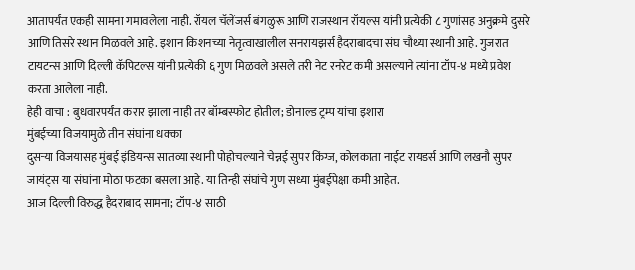आतापर्यंत एकही सामना गमावलेला नाही. रॉयल चॅलेंजर्स बंगळुरू आणि राजस्थान रॉयल्स यांनी प्रत्येकी ८ गुणांसह अनुक्रमे दुसरे आणि तिसरे स्थान मिळवले आहे. इशान किशनच्या नेतृत्वाखालील सनरायझर्स हैदराबादचा संघ चौथ्या स्थानी आहे. गुजरात टायटन्स आणि दिल्ली कॅपिटल्स यांनी प्रत्येकी ६ गुण मिळवले असले तरी नेट रनरेट कमी असल्याने त्यांना टॉप-४ मध्ये प्रवेश करता आलेला नाही.
हेही वाचा : बुधवारपर्यंत करार झाला नाही तर बॉम्बस्फोट होतील; डोनाल्ड ट्रम्प यांचा इशारा
मुंबईच्या विजयामुळे तीन संघांना धक्का
दुसऱ्या विजयासह मुंबई इंडियन्स सातव्या स्थानी पोहोचल्याने चेन्नई सुपर किंग्ज, कोलकाता नाईट रायडर्स आणि लखनौ सुपर जायंट्स या संघांना मोठा फटका बसला आहे. या तिन्ही संघांचे गुण सध्या मुंबईपेक्षा कमी आहेत.
आज दिल्ली विरुद्ध हैदराबाद सामना; टॉप-४ साठी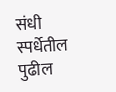संधी
स्पर्धेतील पुढील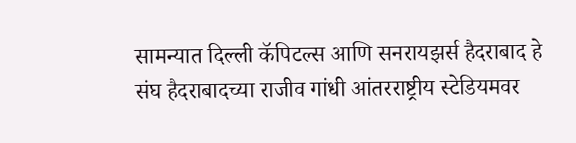सामन्यात दिल्ली कॅपिटल्स आणि सनरायझर्स हैदराबाद हे संघ हैदराबादच्या राजीव गांधी आंतरराष्ट्रीय स्टेडियमवर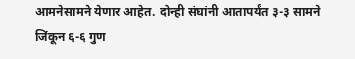आमनेसामने येणार आहेत. दोन्ही संघांनी आतापर्यंत ३-३ सामने जिंकून ६-६ गुण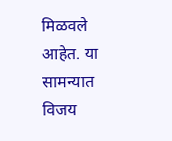मिळवले आहेत. या सामन्यात विजय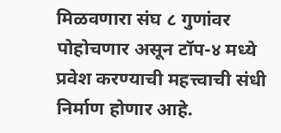मिळवणारा संघ ८ गुणांवर पोहोचणार असून टॉप-४ मध्ये प्रवेश करण्याची महत्त्वाची संधी निर्माण होणार आहे.